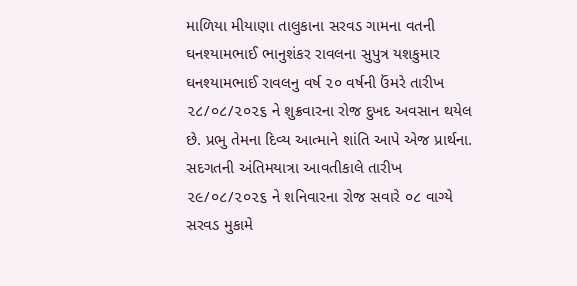માળિયા મીયાણા તાલુકાના સરવડ ગામના વતની ઘનશ્યામભાઈ ભાનુશંકર રાવલના સુપુત્ર યશકુમાર ઘનશ્યામભાઈ રાવલનુ વર્ષ ૨૦ વર્ષની ઉંમરે તારીખ ૨૮/૦૮/૨૦૨૬ ને શુક્રવારના રોજ દુખદ અવસાન થયેલ છે. પ્રભુ તેમના દિવ્ય આત્માને શાંતિ આપે એજ પ્રાર્થના.
સદગતની અંતિમયાત્રા આવતીકાલે તારીખ ૨૯/૦૮/૨૦૨૬ ને શનિવારના રોજ સવારે ૦૮ વાગ્યે સરવડ મુકામે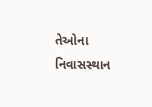તેઓના નિવાસસ્થાન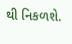થી નિકળશે.